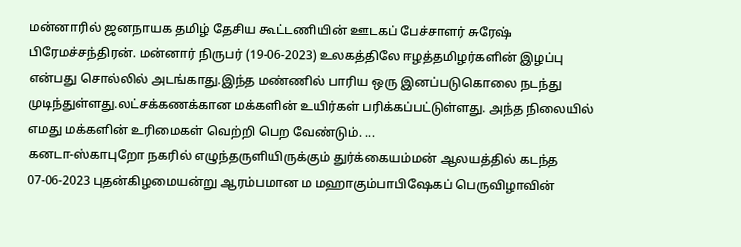மன்னாரில் ஜனநாயக தமிழ் தேசிய கூட்டணியின் ஊடகப் பேச்சாளர் சுரேஷ் பிரேமச்சந்திரன். மன்னார் நிருபர் (19-06-2023) உலகத்திலே ஈழத்தமிழர்களின் இழப்பு என்பது சொல்லில் அடங்காது.இந்த மண்ணில் பாரிய ஒரு இனப்படுகொலை நடந்து முடிந்துள்ளது.லட்சக்கணக்கான மக்களின் உயிர்கள் பரிக்கப்பட்டுள்ளது. அந்த நிலையில் எமது மக்களின் உரிமைகள் வெற்றி பெற வேண்டும். ...
கனடா-ஸ்காபுறோ நகரில் எழுந்தருளியிருக்கும் துர்க்கையம்மன் ஆலயத்தில் கடந்த 07-06-2023 புதன்கிழமையன்று ஆரம்பமான ம மஹாகும்பாபிஷேகப் பெருவிழாவின்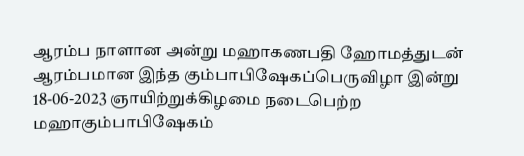ஆரம்ப நாளான அன்று மஹாகணபதி ஹோமத்துடன் ஆரம்பமான இந்த கும்பாபிஷேகப்பெருவிழா இன்று 18-06-2023 ஞாயிற்றுக்கிழமை நடைபெற்ற மஹாகும்பாபிஷேகம்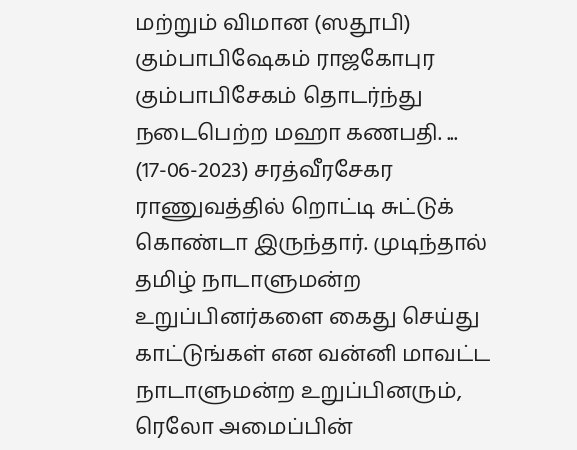மற்றும் விமான (ஸதூபி) கும்பாபிஷேகம் ராஜகோபுர கும்பாபிசேகம் தொடர்ந்து நடைபெற்ற மஹா கணபதி. ...
(17-06-2023) சரத்வீரசேகர ராணுவத்தில் றொட்டி சுட்டுக் கொண்டா இருந்தார். முடிந்தால் தமிழ் நாடாளுமன்ற உறுப்பினர்களை கைது செய்து காட்டுங்கள் என வன்னி மாவட்ட நாடாளுமன்ற உறுப்பினரும், ரெலோ அமைப்பின்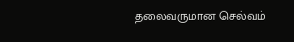தலைவருமான செல்வம்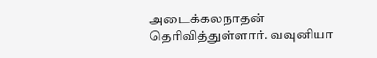அடைக்கலநாதன் தெரிவித்துள்ளார். வவுனியா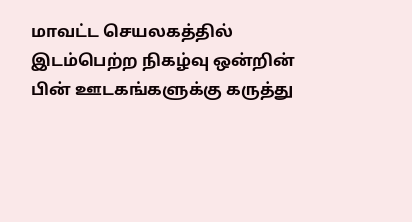மாவட்ட செயலகத்தில் இடம்பெற்ற நிகழ்வு ஒன்றின் பின் ஊடகங்களுக்கு கருத்து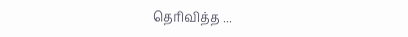தெரிவித்த ...